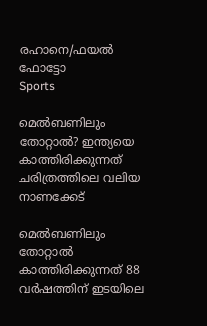രഹാനെ/ഫയല്‍ ഫോട്ടോ
Sports

മെല്‍ബണിലും തോറ്റാല്‍? ഇന്ത്യയെ കാത്തിരിക്കുന്നത് ചരിത്രത്തിലെ വലിയ നാണക്കേട്‌

മെല്‍ബണിലും തോറ്റാല്‍ കാത്തിരിക്കുന്നത് 88 വര്‍ഷത്തിന് ഇടയിലെ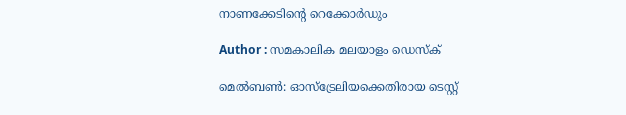നാണക്കേടിന്റെ റെക്കോര്‍ഡും

Author : സമകാലിക മലയാളം ഡെസ്ക്

മെല്‍ബണ്‍: ഓസ്‌ട്രേലിയക്കെതിരായ ടെസ്റ്റ്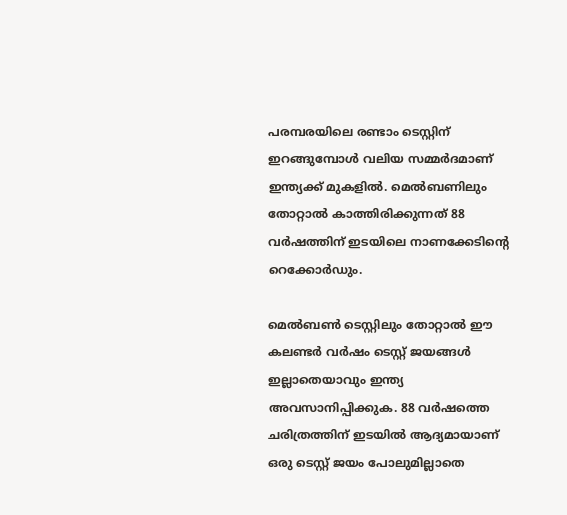പരമ്പരയിലെ രണ്ടാം ടെസ്റ്റിന് ഇറങ്ങുമ്പോള്‍ വലിയ സമ്മര്‍ദമാണ് ഇന്ത്യക്ക് മുകളില്‍. മെല്‍ബണിലും തോറ്റാല്‍ കാത്തിരിക്കുന്നത് 88 വര്‍ഷത്തിന് ഇടയിലെ നാണക്കേടിന്റെ റെക്കോര്‍ഡും.

മെല്‍ബണ്‍ ടെസ്റ്റിലും തോറ്റാല്‍ ഈ കലണ്ടര്‍ വര്‍ഷം ടെസ്റ്റ് ജയങ്ങള്‍ ഇല്ലാതെയാവും ഇന്ത്യ അവസാനിപ്പിക്കുക. 88 വര്‍ഷത്തെ ചരിത്രത്തിന് ഇടയില്‍ ആദ്യമായാണ് ഒരു ടെസ്റ്റ് ജയം പോലുമില്ലാതെ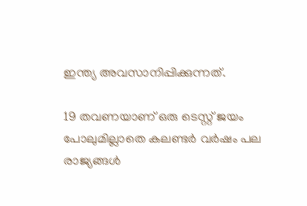ഇന്ത്യ അവസാനിപ്പിക്കുന്നത്.

19 തവണയാണ് ഒരു ടെസ്റ്റ് ജയം പോലുമില്ലാതെ കലണ്ടര്‍ വര്‍ഷം പല രാജ്യങ്ങള്‍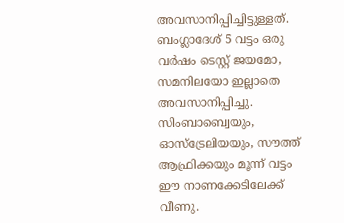അവസാനിപ്പിച്ചിട്ടുള്ളത്. ബംഗ്ലാദേശ് 5 വട്ടം ഒരു വര്‍ഷം ടെസ്റ്റ് ജയമോ, സമനിലയോ ഇല്ലാതെ അവസാനിപ്പിച്ചു. സിംബാബ്വെയും, ഓസ്‌ട്രേലിയയും, സൗത്ത് ആഫ്രിക്കയും മൂന്ന് വട്ടം ഈ നാണക്കേടിലേക്ക് വീണു.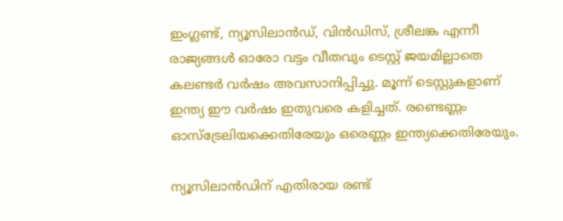ഇംഗ്ലണ്ട്, ന്യൂസിലാന്‍ഡ്, വിന്‍ഡിസ്, ശ്രീലങ്ക എന്നീ രാജ്യങ്ങള്‍ ഓരോ വട്ടം വീതവും ടെസ്റ്റ് ജയമില്ലാതെ കലണ്ടര്‍ വര്‍ഷം അവസാനിപ്പിച്ചു. മൂന്ന് ടെസ്റ്റുകളാണ് ഇന്ത്യ ഈ വര്‍ഷം ഇതുവരെ കളിച്ചത്. രണ്ടെണ്ണം ഓസ്‌ട്രേലിയക്കെതിരേയും ഒരെണ്ണം ഇന്ത്യക്കെതിരേയും.

ന്യൂസിലാന്‍ഡിന് എതിരായ രണ്ട്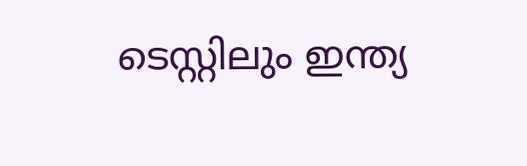ടെസ്റ്റിലും ഇന്ത്യ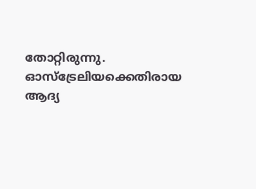തോറ്റിരുന്നു. ഓസ്‌ട്രേലിയക്കെതിരായ ആദ്യ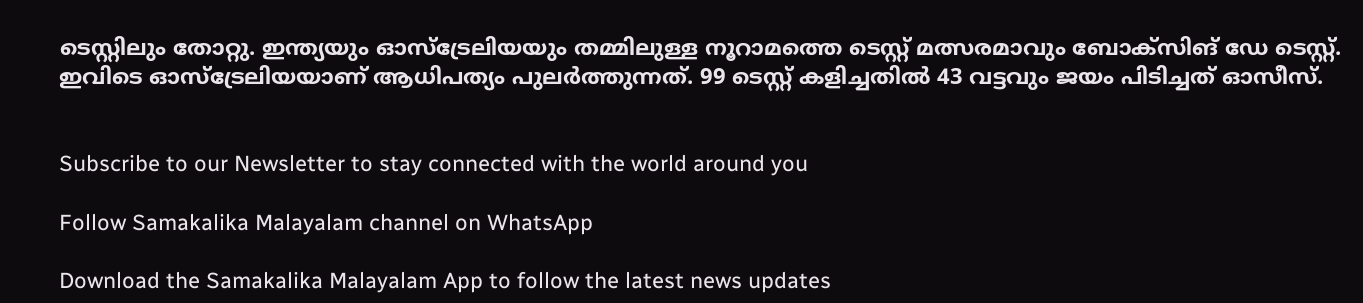ടെസ്റ്റിലും തോറ്റു. ഇന്ത്യയും ഓസ്‌ട്രേലിയയും തമ്മിലുള്ള നൂറാമത്തെ ടെസ്റ്റ് മത്സരമാവും ബോക്‌സിങ് ഡേ ടെസ്റ്റ്. ഇവിടെ ഓസ്‌ട്രേലിയയാണ് ആധിപത്യം പുലര്‍ത്തുന്നത്. 99 ടെസ്റ്റ് കളിച്ചതില്‍ 43 വട്ടവും ജയം പിടിച്ചത് ഓസീസ്.


Subscribe to our Newsletter to stay connected with the world around you

Follow Samakalika Malayalam channel on WhatsApp

Download the Samakalika Malayalam App to follow the latest news updates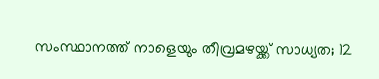സംസ്ഥാനത്ത് നാളെയും തീവ്രമഴയ്ക്ക് സാധ്യത; 12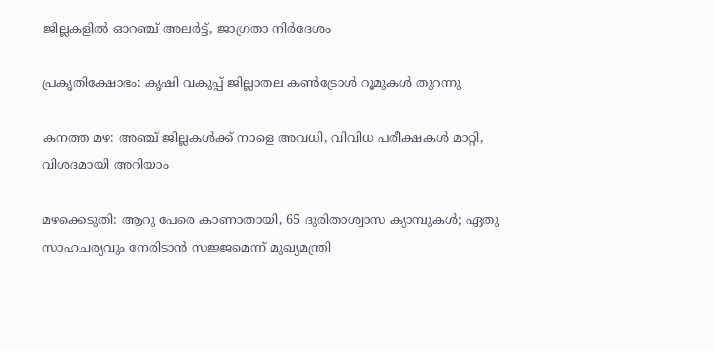ജില്ലകളില്‍ ഓറഞ്ച് അലര്‍ട്ട്, ജാഗ്രതാ നിര്‍ദേശം

പ്രകൃതിക്ഷോഭം: കൃഷി വകുപ്പ് ജില്ലാതല കൺട്രോൾ റൂമുകൾ തുറന്നു

കനത്ത മഴ: അഞ്ച് ജില്ലകൾക്ക് നാളെ അവധി, വിവിധ പരീക്ഷകൾ മാറ്റി, വിശദമായി അറിയാം

മഴക്കെടുതി: ആറു പേരെ കാണാതായി, 65 ദുരിതാശ്വാസ ക്യാമ്പുകള്‍; ഏതു സാഹചര്യവും നേരിടാൻ സജ്ജമെന്ന് മുഖ്യമന്ത്രി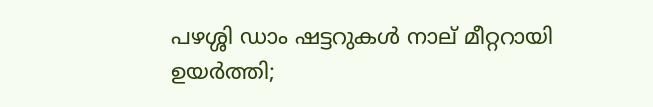പഴശ്ശി ഡാം ഷട്ടറുകള്‍ നാല് മീറ്ററായി ഉയര്‍ത്തി;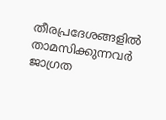തീരപ്രദേശങ്ങളില്‍ താമസിക്കുന്നവര്‍ ജാഗ്രത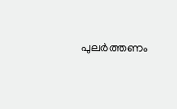പുലർത്തണം